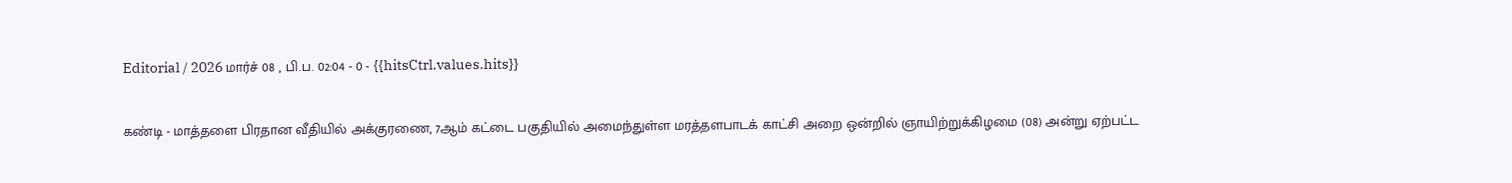Editorial / 2026 மார்ச் 08 , பி.ப. 02:04 - 0 - {{hitsCtrl.values.hits}}

கண்டி - மாத்தளை பிரதான வீதியில் அக்குரணை, 7ஆம் கட்டை பகுதியில் அமைந்துள்ள மரத்தளபாடக் காட்சி அறை ஒன்றில் ஞாயிற்றுக்கிழமை (08) அன்று ஏற்பட்ட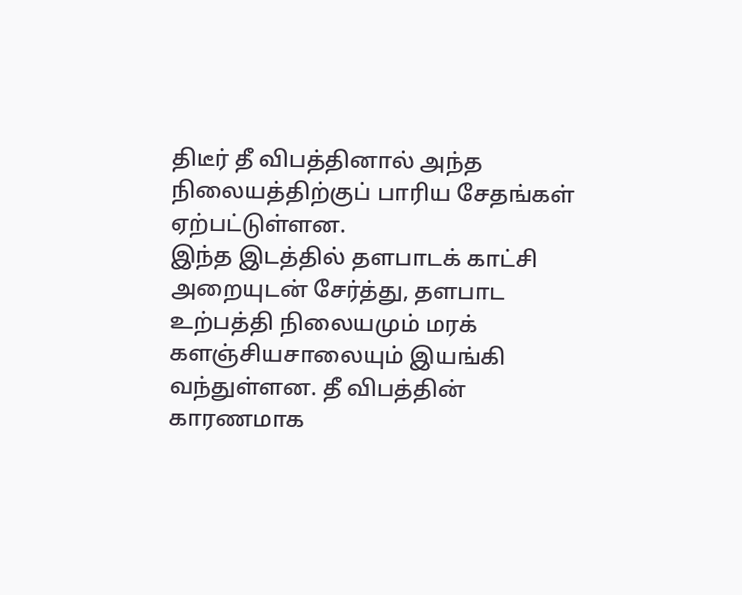திடீர் தீ விபத்தினால் அந்த நிலையத்திற்குப் பாரிய சேதங்கள் ஏற்பட்டுள்ளன.
இந்த இடத்தில் தளபாடக் காட்சி அறையுடன் சேர்த்து, தளபாட உற்பத்தி நிலையமும் மரக் களஞ்சியசாலையும் இயங்கி வந்துள்ளன. தீ விபத்தின் காரணமாக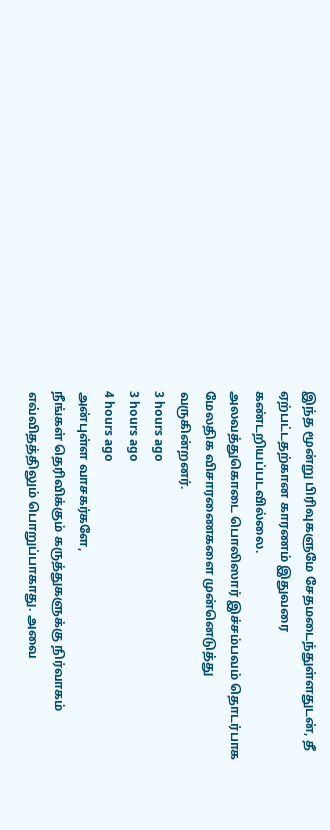இந்த மூன்று பிரிவுகளுமே சேதமடைந்துள்ளதுடன், தீ ஏற்பட்டதற்கான காரணம் இதுவரை கண்டறியப்படவில்லை.
அலவத்துகொடை பொலிஸார் இச்சம்பவம் தொடர்பாக மேலதிக விசாரணைகளை முன்னெடுத்து வருகின்றனர்.
3 hours ago
3 hours ago
4 hours ago
அன்புள்ள வாசகர்களே,
நீங்கள் தெரிவிக்கும் கருத்துகளுக்கு நிர்வாகம் எவ்விதத்திலும் பொறுப்பாகாது. அவை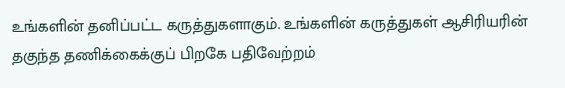உங்களின் தனிப்பட்ட கருத்துகளாகும். உங்களின் கருத்துகள் ஆசிரியரின் தகுந்த தணிக்கைக்குப் பிறகே பதிவேற்றம்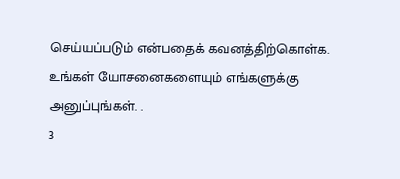செய்யப்படும் என்பதைக் கவனத்திற்கொள்க. உங்கள் யோசனைகளையும் எங்களுக்கு அனுப்புங்கள். .
3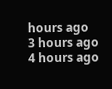hours ago
3 hours ago
4 hours ago